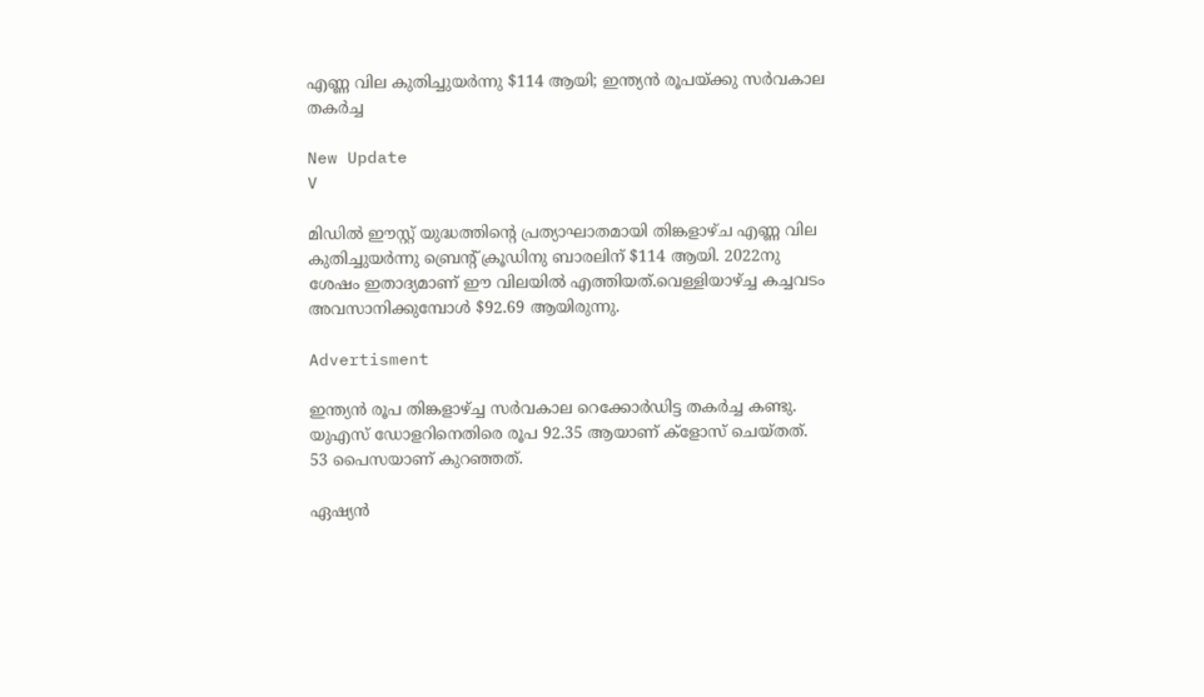എണ്ണ വില കുതിച്ചുയർന്നു $114 ആയി; ഇന്ത്യൻ രൂപയ്ക്കു സർവകാല തകർച്ച

New Update
V

മിഡിൽ ഈസ്റ്റ് യുദ്ധത്തിന്റെ പ്രത്യാഘാതമായി തിങ്കളാഴ്ച എണ്ണ വില കുതിച്ചുയർന്നു ബ്രെന്റ് ക്രൂഡിനു ബാരലിന് $114 ആയി. 2022നു ശേഷം ഇതാദ്യമാണ് ഈ വിലയിൽ എത്തിയത്.വെള്ളിയാഴ്ച്ച കച്ചവടം അവസാനിക്കുമ്പോൾ $92.69 ആയിരുന്നു.

Advertisment

ഇന്ത്യൻ രൂപ തിങ്കളാഴ്ച്ച സർവകാല റെക്കോർഡിട്ട തകർച്ച കണ്ടു. യുഎസ് ഡോളറിനെതിരെ രൂപ 92.35 ആയാണ് ക്ളോസ് ചെയ്‌തത്. 53 പൈസയാണ് കുറഞ്ഞത്.

ഏഷ്യൻ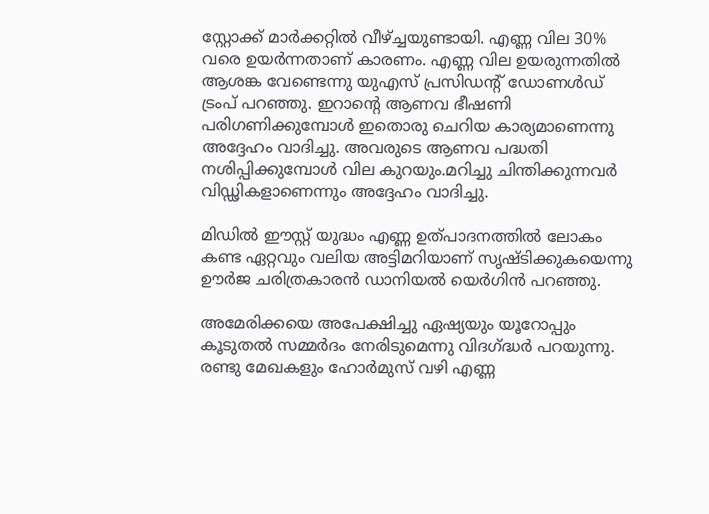സ്റ്റോക്ക് മാർക്കറ്റിൽ വീഴ്ച്ചയുണ്ടായി. എണ്ണ വില 30% വരെ ഉയർന്നതാണ് കാരണം. എണ്ണ വില ഉയരുന്നതിൽ ആശങ്ക വേണ്ടെന്നു യുഎസ് പ്രസിഡന്റ് ഡോണൾഡ് ട്രംപ് പറഞ്ഞു. ഇറാന്റെ ആണവ ഭീഷണി പരിഗണിക്കുമ്പോൾ ഇതൊരു ചെറിയ കാര്യമാണെന്നു അദ്ദേഹം വാദിച്ചു. അവരുടെ ആണവ പദ്ധതി നശിപ്പിക്കുമ്പോൾ വില കുറയും.മറിച്ചു ചിന്തിക്കുന്നവർ വിഡ്ഢികളാണെന്നും അദ്ദേഹം വാദിച്ചു.

മിഡിൽ ഈസ്റ്റ് യുദ്ധം എണ്ണ ഉത്പാദനത്തിൽ ലോകം കണ്ട ഏറ്റവും വലിയ അട്ടിമറിയാണ് സൃഷ്ടിക്കുകയെന്നു ഊർജ ചരിത്രകാരൻ ഡാനിയൽ യെർഗിൻ പറഞ്ഞു.

അമേരിക്കയെ അപേക്ഷിച്ചു ഏഷ്യയും യൂറോപ്പും കൂടുതൽ സമ്മർദം നേരിടുമെന്നു വിദഗ്ദ്ധർ പറയുന്നു. രണ്ടു മേഖകളും ഹോർമുസ് വഴി എണ്ണ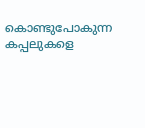കൊണ്ടുപോകുന്ന കപ്പലുകളെ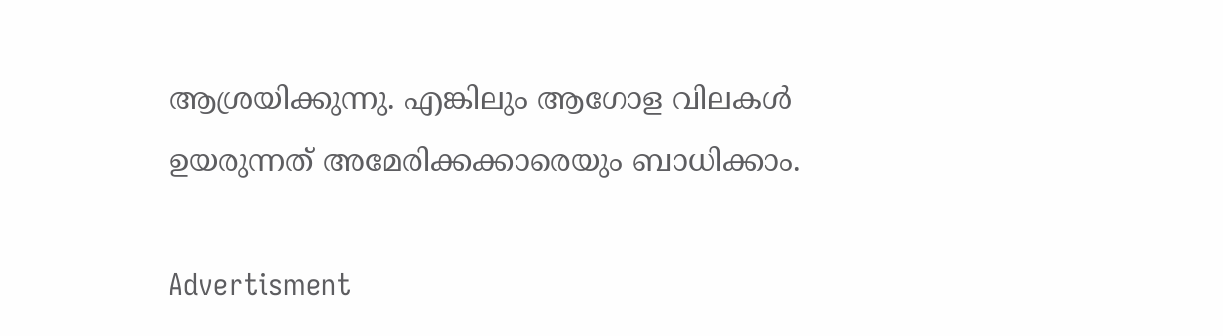ആശ്രയിക്കുന്നു. എങ്കിലും ആഗോള വിലകൾ ഉയരുന്നത് അമേരിക്കക്കാരെയും ബാധിക്കാം.

Advertisment